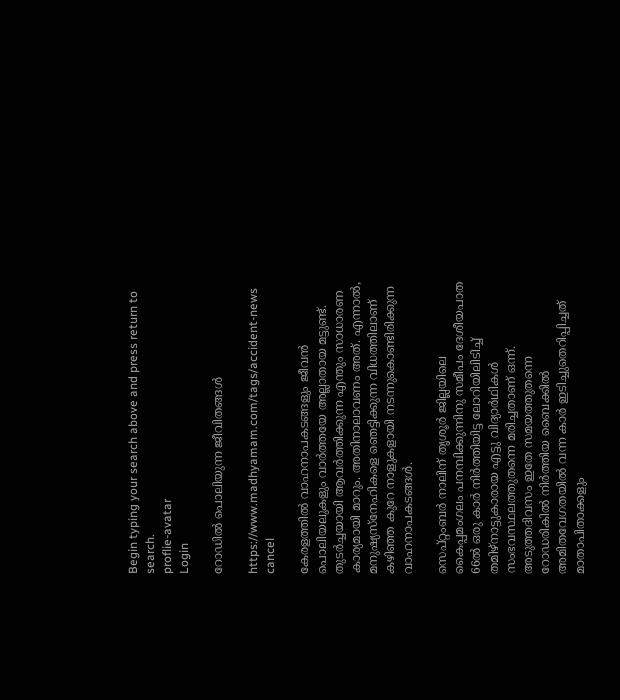Begin typing your search above and press return to search.
proflie-avatar
Login

റോഡിൽ പൊലിയുന്ന ജീവിതങ്ങൾ

https://www.madhyamam.com/tags/accident-news
cancel

കേരളത്തിൽ വാഹനാപകടങ്ങളും ജീവൻ പൊലിയലുകളും വാർത്തയേ അല്ലാതായ മട്ടുണ്ട്. തുടർച്ചയായി ആവർത്തിക്കുന്ന എന്തും സാധാരണ കാര്യമായി മാറും. അതിനാലാവണം അത്. എന്നാൽ, മനുഷ്യസ്നേഹികളെ ഞെട്ടിക്കുന്ന വിധത്തിലാണ് കഴിഞ്ഞ കുറേ നാളുകളായി നടന്നുകൊണ്ടിരിക്കുന്ന വാഹനാപകടങ്ങൾ.

സെപ്റ്റംബർ നാലിന് തൃശൂർ ജില്ലയിലെ കൈപ്പമംഗലം പനമ്പിക്കുന്നിനു സമീപം ദേശീയപാത 66ൽ ഒരു കാർ നിർത്തിയിട്ട ലോറിയിലിടിച്ച് തമിഴ്നാട്ടുകാരായ എട്ടു വിദ്യാർഥികൾ സംഭവസ്ഥലത്തുതന്നെ മരിച്ചതാണ് ഒന്ന്. അടുത്തദിവസം ഇതേ സമയത്തുതന്നെ റോഡരികിൽ നിർത്തിയ ബൈക്കിൽ അമിതവേഗതയിൽ വന്ന കാർ ഇടിച്ചുതെറിപ്പിച്ചത് മാതാപിതാക്കളും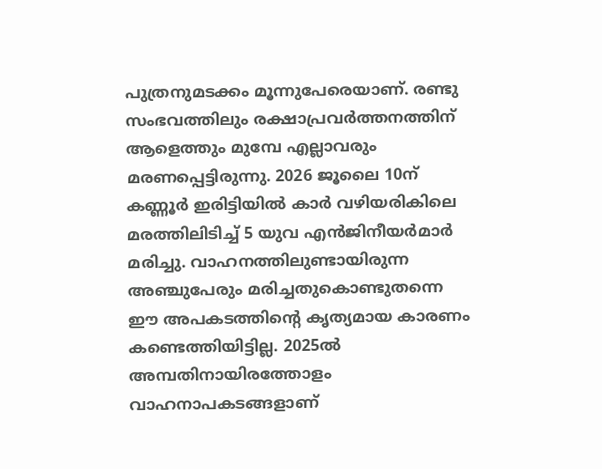പുത്രനുമടക്കം മൂന്നുപേരെയാണ്. രണ്ടു സംഭവത്തിലും രക്ഷാപ്രവർത്തനത്തിന് ആളെത്തും മുമ്പേ എല്ലാവരും മരണപ്പെട്ടിരുന്നു. 2026 ജൂലൈ 10ന് കണ്ണൂർ ഇരിട്ടിയിൽ കാർ വഴിയരികിലെ മരത്തിലിടിച്ച് 5 യുവ എൻജിനീയർമാർ മരിച്ചു. വാഹനത്തിലുണ്ടായിരുന്ന അഞ്ചുപേരും മരിച്ചതുകൊണ്ടുതന്നെ ഈ അപകടത്തിന്റെ കൃത്യമായ കാരണം കണ്ടെത്തിയിട്ടില്ല. 2025ൽ അമ്പതിനായിരത്തോളം വാഹനാപകടങ്ങളാണ്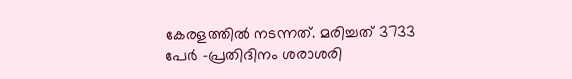കേരളത്തിൽ നടന്നത്. മരിച്ചത് 3733 പേർ –പ്രതിദിനം ശരാശരി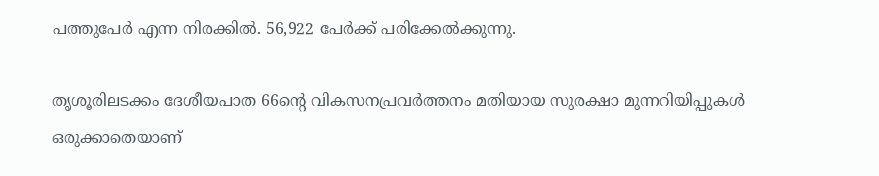പത്തുപേർ എന്ന നിരക്കിൽ. 56,922 പേർക്ക് പരിക്കേൽക്കുന്നു.

തൃശൂരിലടക്കം ദേശീയപാത 66ന്റെ വികസനപ്രവർത്തനം മതിയായ സുരക്ഷാ മുന്നറിയിപ്പുകൾ ഒരുക്കാതെയാണ്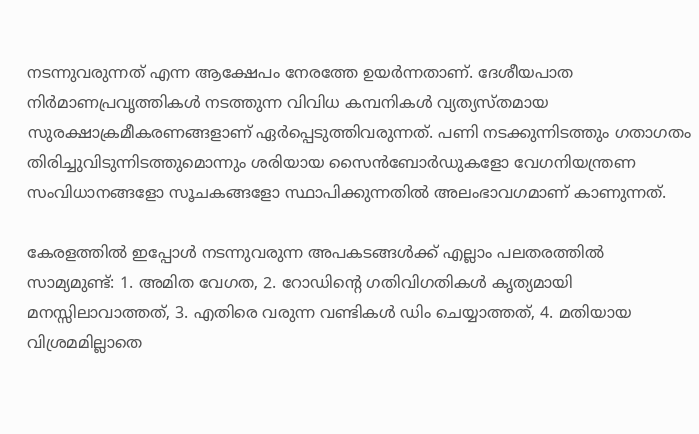നടന്നുവരുന്നത് എന്ന ആക്ഷേപം നേരത്തേ ഉയർന്നതാണ്. ദേശീയപാത നിർമാണപ്രവൃത്തികൾ നടത്തുന്ന വിവിധ കമ്പനികൾ വ്യത്യസ്തമായ സുരക്ഷാക്രമീകരണങ്ങളാണ് ഏർപ്പെടുത്തിവരുന്നത്. പണി നടക്കുന്നിടത്തും ഗതാഗതം തിരിച്ചുവിടുന്നിടത്തുമൊന്നും ശരിയായ സൈൻബോർഡുകളോ വേഗനിയന്ത്രണ സംവിധാനങ്ങളോ സൂചകങ്ങളോ സ്ഥാപിക്കുന്നതിൽ അലംഭാവഗമാണ് കാണുന്നത്.

കേരളത്തിൽ ഇപ്പോൾ നടന്നുവരുന്ന അപകടങ്ങൾക്ക് എല്ലാം പലതരത്തിൽ സാമ്യമുണ്ട്: 1. അമിത വേഗത, 2. റോഡിന്റെ ഗതിവിഗതികൾ കൃത്യമായി മനസ്സിലാവാത്തത്, 3. എതിരെ വരുന്ന വണ്ടികൾ ഡിം ചെയ്യാത്തത്, 4. മതിയായ വിശ്രമമില്ലാതെ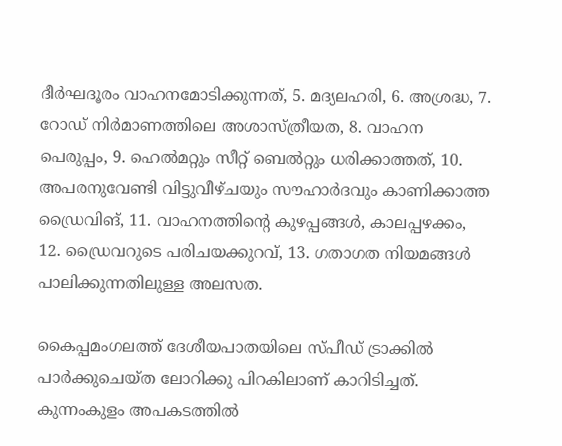ദീർഘദൂരം വാഹനമോടിക്കുന്നത്, 5. മദ്യലഹരി, 6. അശ്രദ്ധ, 7. റോഡ് നിർമാണത്തിലെ അശാസ്ത്രീയത, 8. വാഹന പെരുപ്പം, 9. ഹെൽമറ്റും സീറ്റ് ബെൽറ്റും ധരിക്കാത്തത്, 10. അപരനുവേണ്ടി വിട്ടുവീഴ്ചയും സൗഹാർദവും കാണിക്കാത്ത ഡ്രൈവിങ്, 11. വാഹനത്തിന്റെ കുഴപ്പങ്ങൾ, കാലപ്പഴക്കം, 12. ഡ്രൈവറുടെ പരിചയക്കുറവ്, 13. ഗതാഗത നിയമങ്ങൾ പാലിക്കുന്നതിലുള്ള അലസത.

കൈപ്പമംഗലത്ത് ദേശീയപാതയിലെ സ്പീഡ് ട്രാക്കിൽ പാർക്കുചെയ്ത ലോറിക്കു പിറകിലാണ് കാറിടിച്ചത്. കുന്നംകുളം അപകടത്തിൽ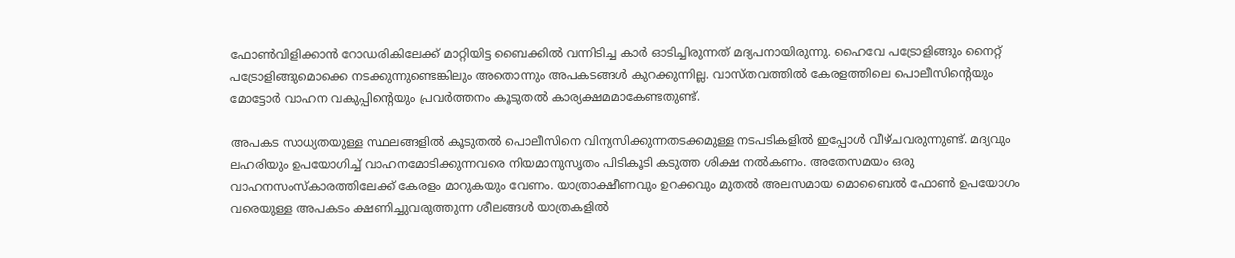ഫോൺവിളിക്കാൻ റോഡരികിലേക്ക് മാറ്റിയിട്ട ബൈക്കിൽ വന്നിടിച്ച കാർ ഓടിച്ചിരുന്നത് മദ്യപനായിരുന്നു. ഹൈവേ പട്രോളിങ്ങും നൈറ്റ് പട്രോളിങ്ങുമൊക്കെ നടക്കുന്നുണ്ടെങ്കിലും അതൊന്നും അപകടങ്ങൾ കുറക്കുന്നില്ല. വാസ്തവത്തിൽ കേരളത്തിലെ പൊലീസിന്റെയും മോട്ടോർ വാഹന വകുപ്പിന്റെയും പ്രവർത്തനം കൂടുതൽ കാര്യക്ഷമമാകേണ്ടതുണ്ട്.

അപകട സാധ്യതയുള്ള സ്ഥലങ്ങളിൽ കൂടുതൽ പൊലീസിനെ വിന്യസിക്കുന്നതടക്കമുള്ള നടപടികളിൽ ഇപ്പോൾ വീഴ്ചവരുന്നുണ്ട്. മദ്യവും ലഹരിയും ഉപയോഗിച്ച് വാഹനമോടിക്കുന്നവരെ നിയമാനുസൃതം പിടികൂടി കടുത്ത ശിക്ഷ നൽകണം. അതേസമയം ഒരു വാഹനസംസ്കാരത്തിലേക്ക് കേരളം മാറുകയും വേണം. യാത്രാക്ഷീണവും ഉറക്കവും മുതൽ അലസമായ മൊബൈൽ ഫോൺ ഉപയോഗം വരെയുള്ള അപകടം ക്ഷണിച്ചുവരുത്തുന്ന ശീലങ്ങൾ യാത്രകളിൽ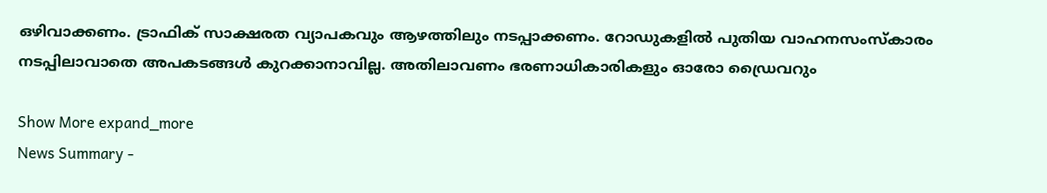ഒഴിവാക്കണം. ട്രാഫിക് സാക്ഷരത വ്യാപകവും ആഴത്തിലും നടപ്പാക്കണം. റോഡുകളിൽ പുതിയ വാഹനസംസ്കാരം നടപ്പിലാവാതെ അപകടങ്ങൾ കുറക്കാനാവില്ല. അതിലാവണം ഭരണാധികാരികളും ഓരോ ഡ്രൈവറും

Show More expand_more
News Summary -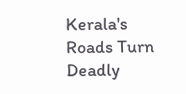Kerala's Roads Turn Deadly